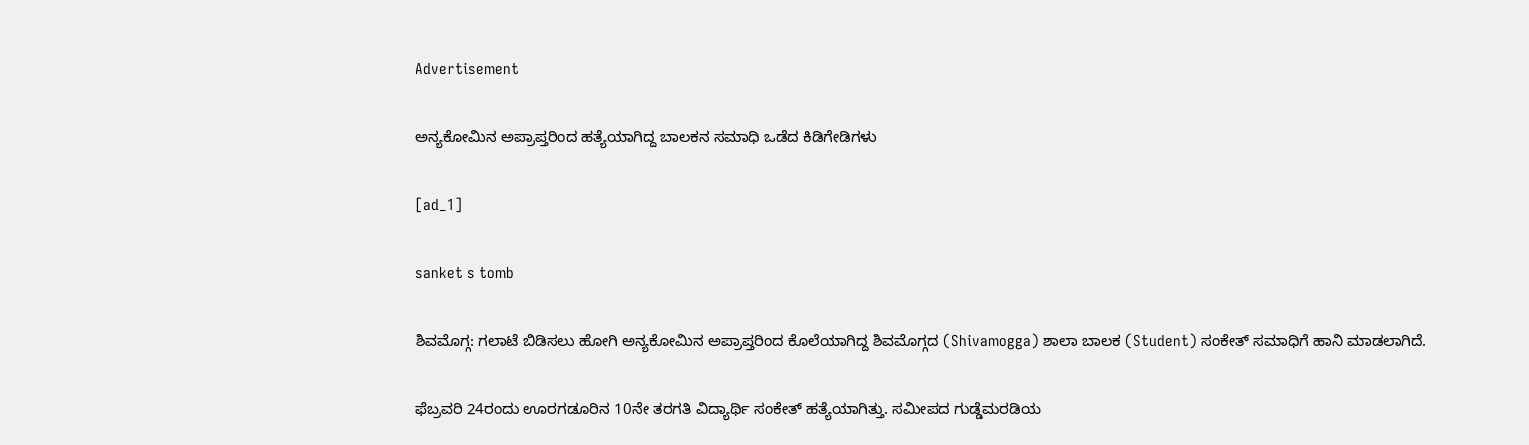Advertisement

ಅನ್ಯಕೋಮಿನ ಅಪ್ರಾಪ್ತರಿಂದ ಹತ್ಯೆಯಾಗಿದ್ದ ಬಾಲಕನ ಸಮಾಧಿ ಒಡೆದ ಕಿಡಿಗೇಡಿಗಳು

[ad_1]

sanket s tomb

ಶಿವಮೊಗ್ಗ: ಗಲಾಟೆ ಬಿಡಿಸಲು ಹೋಗಿ ಅನ್ಯಕೋಮಿನ ಅಪ್ರಾಪ್ತರಿಂದ ಕೊಲೆಯಾಗಿದ್ದ ಶಿವಮೊಗ್ಗದ (Shivamogga) ಶಾಲಾ ಬಾಲಕ (Student) ಸಂಕೇತ್‌ ಸಮಾಧಿಗೆ ಹಾನಿ ಮಾಡಲಾಗಿದೆ.

ಫೆಬ್ರವರಿ 24ರಂದು ಊರಗಡೂರಿನ 10ನೇ ತರಗತಿ ವಿದ್ಯಾರ್ಥಿ ಸಂಕೇತ್‌ ಹತ್ಯೆಯಾಗಿತ್ತು. ಸಮೀಪದ ಗುಡ್ಡೆಮರಡಿಯ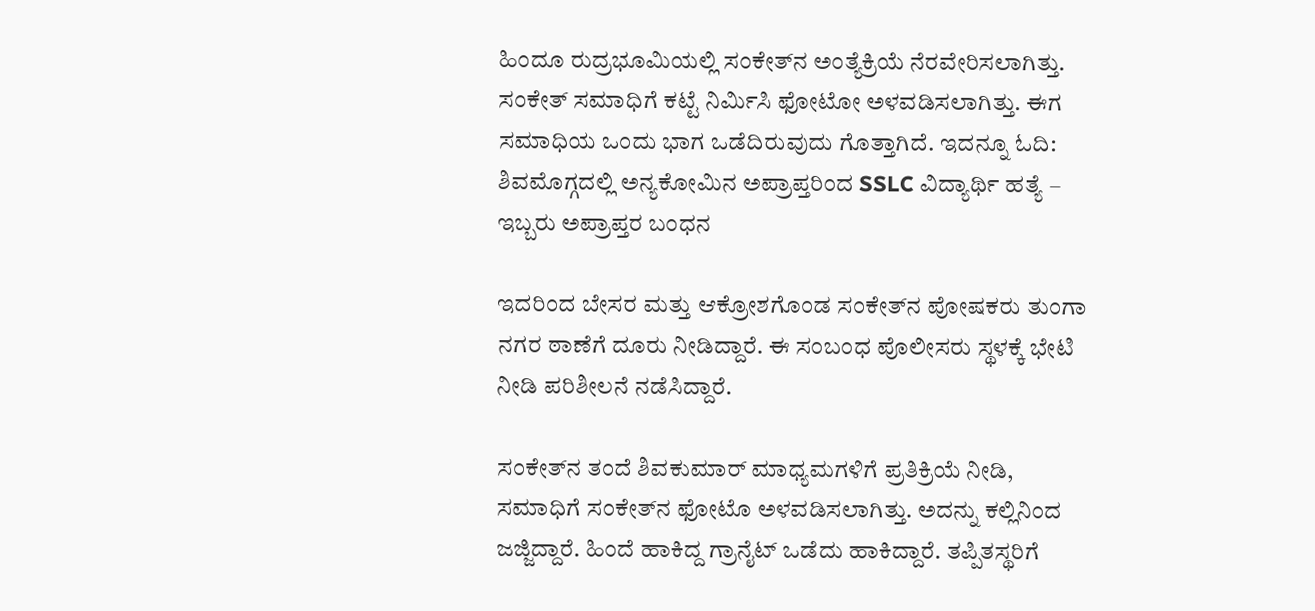ಹಿಂದೂ ರುದ್ರಭೂಮಿಯಲ್ಲಿ ಸಂಕೇತ್‌ನ ಅಂತ್ಯೆಕ್ರಿಯೆ ನೆರವೇರಿಸಲಾಗಿತ್ತು. ಸಂಕೇತ್‌ ಸಮಾಧಿಗೆ ಕಟ್ಟೆ ನಿರ್ಮಿಸಿ ಫೋಟೋ ಅಳವಡಿಸಲಾಗಿತ್ತು. ಈಗ ಸಮಾಧಿಯ ಒಂದು ಭಾಗ ಒಡೆದಿರುವುದು ಗೊತ್ತಾಗಿದೆ. ಇದನ್ನೂ ಓದಿ: ಶಿವಮೊಗ್ಗದಲ್ಲಿ ಅನ್ಯಕೋಮಿನ ಅಪ್ರಾಪ್ತರಿಂದ SSLC ವಿದ್ಯಾರ್ಥಿ ಹತ್ಯೆ – ಇಬ್ಬರು ಅಪ್ರಾಪ್ತರ ಬಂಧನ

ಇದರಿಂದ ಬೇಸರ ಮತ್ತು ಆಕ್ರೋಶಗೊಂಡ ಸಂಕೇತ್‌ನ ಪೋಷಕರು ತುಂಗಾ ನಗರ ಠಾಣೆಗೆ ದೂರು ನೀಡಿದ್ದಾರೆ. ಈ ಸಂಬಂಧ ಪೊಲೀಸರು ಸ್ಥಳಕ್ಕೆ ಭೇಟಿ ನೀಡಿ ಪರಿಶೀಲನೆ ನಡೆಸಿದ್ದಾರೆ.

ಸಂಕೇತ್‌ನ ತಂದೆ ಶಿವಕುಮಾರ್‌ ಮಾಧ್ಯಮಗಳಿಗೆ ಪ್ರತಿಕ್ರಿಯೆ ನೀಡಿ, ಸಮಾಧಿಗೆ ಸಂಕೇತ್‌ನ ಫೋಟೊ ಅಳವಡಿಸಲಾಗಿತ್ತು. ಅದನ್ನು ಕಲ್ಲಿನಿಂದ ಜಜ್ಜಿದ್ದಾರೆ. ಹಿಂದೆ ಹಾಕಿದ್ದ ಗ್ರಾನೈಟ್ ಒಡೆದು ಹಾಕಿದ್ದಾರೆ. ತಪ್ಪಿತಸ್ಥರಿಗೆ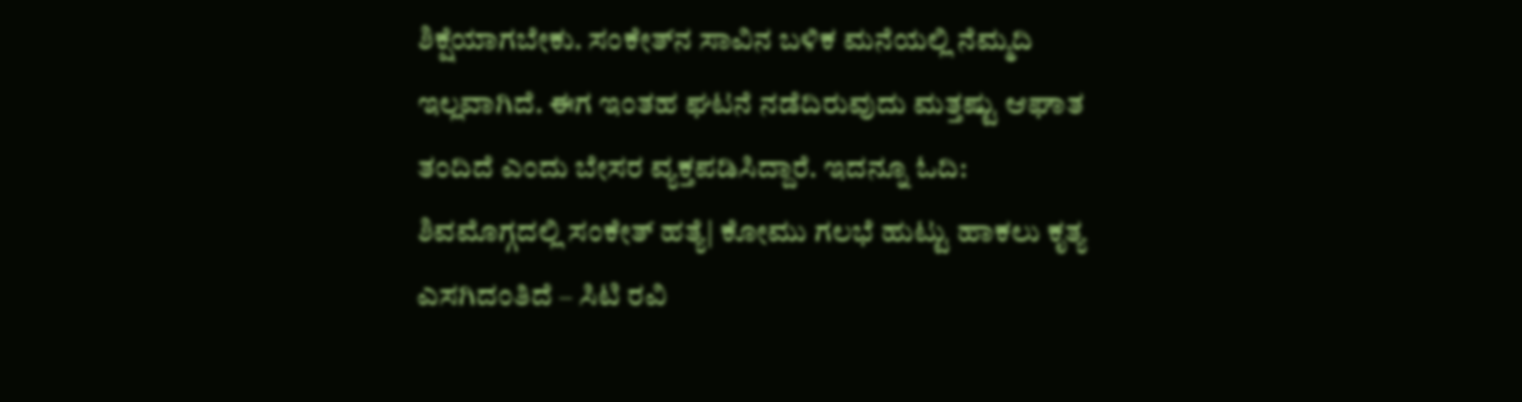ಶಿಕ್ಷೆಯಾಗಬೇಕು. ಸಂಕೇತ್‌ನ ಸಾವಿನ ಬಳಿಕ ಮನೆಯಲ್ಲಿ ನೆಮ್ಮದಿ ಇಲ್ಲವಾಗಿದೆ. ಈಗ ಇಂತಹ ಘಟನೆ ನಡೆದಿರುವುದು ಮತ್ತಷ್ಟು ಆಘಾತ ತಂದಿದೆ ಎಂದು ಬೇಸರ ವ್ಯಕ್ತಪಡಿಸಿದ್ದಾರೆ. ಇದನ್ನೂ ಓದಿ: ಶಿವಮೊಗ್ಗದಲ್ಲಿ ಸಂಕೇತ್‌ ಹತ್ಯೆ| ಕೋಮು ಗಲಭೆ ಹುಟ್ಟು ಹಾಕಲು ಕೃತ್ಯ ಎಸಗಿದಂತಿದೆ – ಸಿಟಿ ರವಿ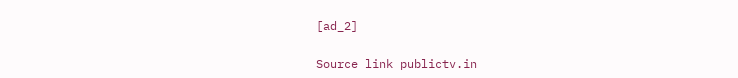[ad_2]

Source link publictv.in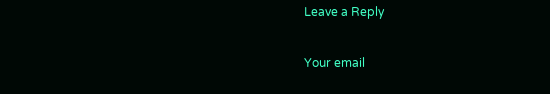Leave a Reply

Your email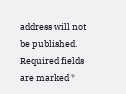address will not be published. Required fields are marked *